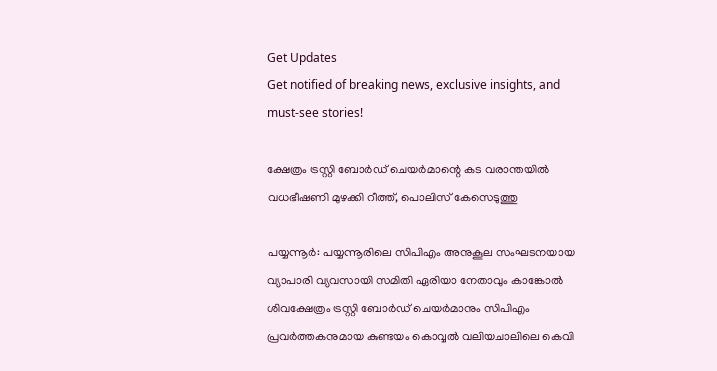Get Updates
Get notified of breaking news, exclusive insights, and must-see stories!

ക്ഷേത്രം ട്രസ്റ്റി ബോര്‍ഡ് ചെയര്‍മാന്റെ കട വരാന്തയില്‍ വധഭീഷണി മുഴക്കി റീത്ത്, പൊലിസ് കേസെടുത്തു

പയ്യന്നൂര്‍: പയ്യന്നൂരിലെ സിപിഎം അനുകൂല സംഘടനയായ വ്യാപാരി വ്യവസായി സമിതി ഏരിയാ നേതാവും കാങ്കോല്‍ ശിവക്ഷേത്രം ട്രസ്റ്റി ബോര്‍ഡ് ചെയര്‍മാനും സിപിഎം പ്രവര്‍ത്തകനുമായ കുണ്ടയം കൊവ്വല്‍ വലിയചാലിലെ കെവി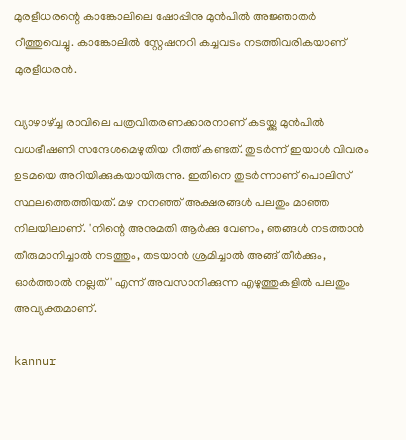മുരളീധരന്റെ കാങ്കോലിലെ ഷോപ്പിനു മുന്‍പില്‍ അജ്ഞാതര്‍ റീത്തുവെച്ചു. കാങ്കോലില്‍ സ്റ്റേഷനറി കച്ചവടം നടത്തിവരികയാണ് മുരളീധരന്‍.

വ്യാഴാഴ്ച്ച രാവിലെ പത്രവിതരണക്കാരനാണ് കടയ്ക്കു മുന്‍പില്‍ വധഭീഷണി സന്ദേശമെഴുതിയ റീത്ത് കണ്ടത്. തുടര്‍ന്ന് ഇയാള്‍ വിവരം ഉടമയെ അറിയിക്കുകയായിരുന്നു. ഇതിനെ തുടര്‍ന്നാണ് പൊലിസ് സ്ഥലത്തെത്തിയത്. മഴ നനഞ്ഞ് അക്ഷരങ്ങള്‍ പലതും മാഞ്ഞ നിലയിലാണ്. 'നിന്റെ അനുമതി ആര്‍ക്കു വേണം, ഞങ്ങള്‍ നടത്താന്‍ തീരുമാനിച്ചാല്‍ നടത്തും, തടയാന്‍ ശ്രമിച്ചാല്‍ അങ്ങ് തീര്‍ക്കും, ഓര്‍ത്താല്‍ നല്ലത്' എന്ന് അവസാനിക്കുന്ന എഴുത്തുകളില്‍ പലതും അവ്യക്തമാണ്.

kannur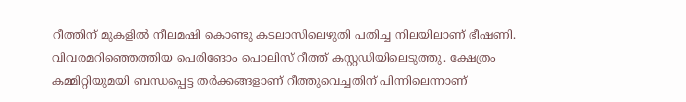റീത്തിന് മുകളില്‍ നീലമഷി കൊണ്ടു കടലാസിലെഴുതി പതിച്ച നിലയിലാണ് ഭീഷണി. വിവരമറിഞ്ഞെത്തിയ പെരിങോം പൊലിസ് റീത്ത് കസ്റ്റഡിയിലെടുത്തു. ക്ഷേത്രം കമ്മിറ്റിയുമയി ബന്ധപ്പെട്ട തര്‍ക്കങ്ങളാണ് റീത്തുവെച്ചതിന് പിന്നിലെന്നാണ്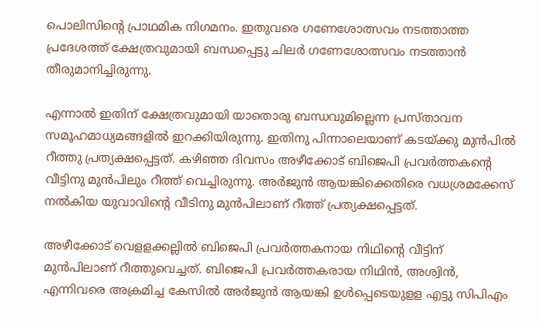പൊലിസിന്റെ പ്രാഥമിക നിഗമനം. ഇതുവരെ ഗണേശോത്സവം നടത്താത്ത പ്രദേശത്ത് ക്ഷേത്രവുമായി ബന്ധപ്പെട്ടു ചിലര്‍ ഗണേശോത്സവം നടത്താന്‍ തീരുമാനിച്ചിരുന്നു.

എന്നാല്‍ ഇതിന് ക്ഷേത്രവുമായി യാതൊരു ബന്ധവുമില്ലെന്ന പ്രസ്താവന സമൂഹമാധ്യമങ്ങളില്‍ ഇറക്കിയിരുന്നു. ഇതിനു പിന്നാലെയാണ് കടയ്ക്കു മുന്‍പില്‍ റീത്തു പ്രത്യക്ഷപ്പെട്ടത്. കഴിഞ്ഞ ദിവസം അഴീക്കോട് ബിജെപി പ്രവര്‍ത്തകന്റെ വീട്ടിനു മുന്‍പിലും റീത്ത് വെച്ചിരുന്നു. അര്‍ജുന്‍ ആയങ്കിക്കെതിരെ വധശ്രമക്കേസ് നല്‍കിയ യുവാവിന്റെ വീടിനു മുന്‍പിലാണ് റീത്ത് പ്രത്യക്ഷപ്പെട്ടത്.

അഴീക്കോട് വെളളക്കല്ലില്‍ ബിജെപി പ്രവര്‍ത്തകനായ നിഥിന്റെ വീട്ടിന് മുന്‍പിലാണ് റീത്തുവെച്ചത്. ബിജെപി പ്രവര്‍ത്തകരായ നിഥിന്‍, അശ്വിന്‍, എന്നിവരെ അക്രമിച്ച കേസില്‍ അര്‍ജുന്‍ ആയങ്കി ഉള്‍പ്പെടെയുളള എട്ടു സിപിഎം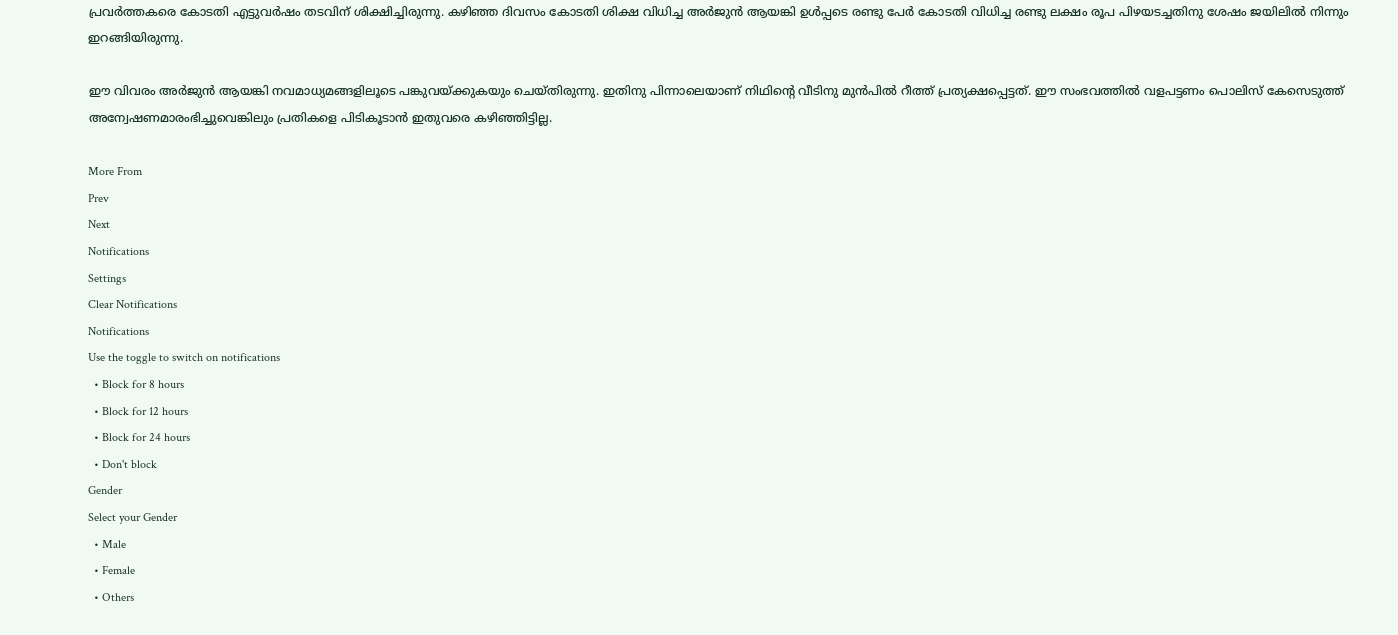പ്രവര്‍ത്തകരെ കോടതി എട്ടുവര്‍ഷം തടവിന് ശിക്ഷിച്ചിരുന്നു. കഴിഞ്ഞ ദിവസം കോടതി ശിക്ഷ വിധിച്ച അര്‍ജുന്‍ ആയങ്കി ഉള്‍പ്പടെ രണ്ടു പേര്‍ കോടതി വിധിച്ച രണ്ടു ലക്ഷം രൂപ പിഴയടച്ചതിനു ശേഷം ജയിലില്‍ നിന്നും ഇറങ്ങിയിരുന്നു.

ഈ വിവരം അര്‍ജുന്‍ ആയങ്കി നവമാധ്യമങ്ങളിലൂടെ പങ്കുവയ്ക്കുകയും ചെയ്തിരുന്നു. ഇതിനു പിന്നാലെയാണ് നിഥിന്റെ വീടിനു മുന്‍പില്‍ റീത്ത് പ്രത്യക്ഷപ്പെട്ടത്. ഈ സംഭവത്തില്‍ വളപട്ടണം പൊലിസ് കേസെടുത്ത് അന്വേഷണമാരംഭിച്ചുവെങ്കിലും പ്രതികളെ പിടികൂടാന്‍ ഇതുവരെ കഴിഞ്ഞിട്ടില്ല.

More From
Prev
Next
Notifications
Settings
Clear Notifications
Notifications
Use the toggle to switch on notifications
  • Block for 8 hours
  • Block for 12 hours
  • Block for 24 hours
  • Don't block
Gender
Select your Gender
  • Male
  • Female
  • Others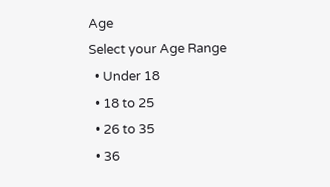Age
Select your Age Range
  • Under 18
  • 18 to 25
  • 26 to 35
  • 36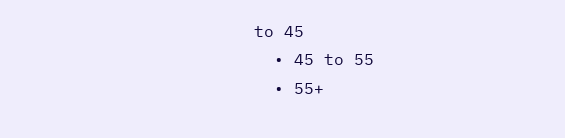to 45
  • 45 to 55
  • 55+